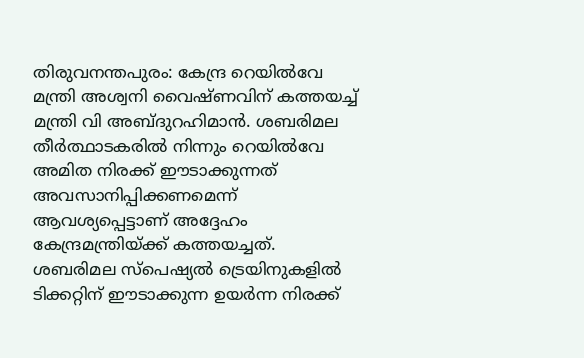തിരുവനന്തപുരം: കേന്ദ്ര റെയിൽവേ മന്ത്രി അശ്വനി വൈഷ്ണവിന് കത്തയച്ച് മന്ത്രി വി അബ്ദുറഹിമാൻ. ശബരിമല തീർത്ഥാടകരിൽ നിന്നും റെയിൽവേ അമിത നിരക്ക് ഈടാക്കുന്നത് അവസാനിപ്പിക്കണമെന്ന് ആവശ്യപ്പെട്ടാണ് അദ്ദേഹം കേന്ദ്രമന്ത്രിയ്ക്ക് കത്തയച്ചത്. ശബരിമല സ്പെഷ്യൽ ട്രെയിനുകളിൽ ടിക്കറ്റിന് ഈടാക്കുന്ന ഉയർന്ന നിരക്ക്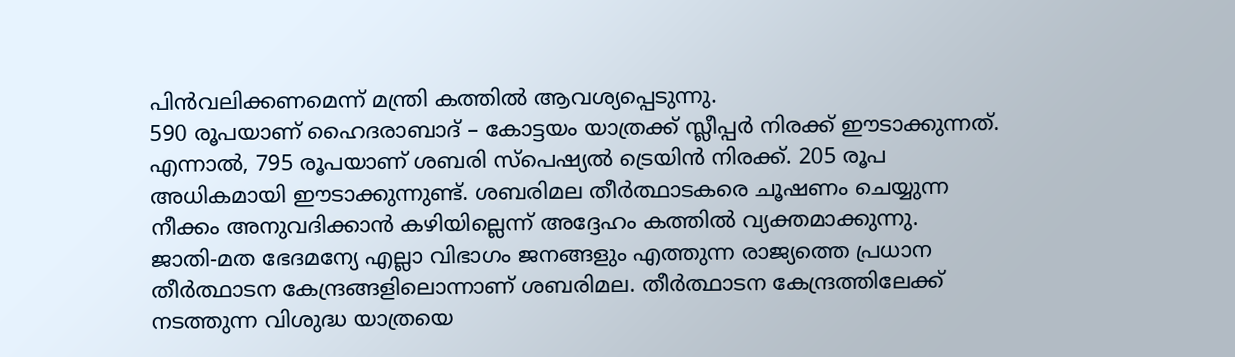പിൻവലിക്കണമെന്ന് മന്ത്രി കത്തിൽ ആവശ്യപ്പെടുന്നു.
590 രൂപയാണ് ഹൈദരാബാദ് – കോട്ടയം യാത്രക്ക് സ്ലീപ്പർ നിരക്ക് ഈടാക്കുന്നത്. എന്നാൽ, 795 രൂപയാണ് ശബരി സ്പെഷ്യൽ ട്രെയിൻ നിരക്ക്. 205 രൂപ അധികമായി ഈടാക്കുന്നുണ്ട്. ശബരിമല തീർത്ഥാടകരെ ചൂഷണം ചെയ്യുന്ന നീക്കം അനുവദിക്കാൻ കഴിയില്ലെന്ന് അദ്ദേഹം കത്തിൽ വ്യക്തമാക്കുന്നു.
ജാതി-മത ഭേദമന്യേ എല്ലാ വിഭാഗം ജനങ്ങളും എത്തുന്ന രാജ്യത്തെ പ്രധാന തീർത്ഥാടന കേന്ദ്രങ്ങളിലൊന്നാണ് ശബരിമല. തീർത്ഥാടന കേന്ദ്രത്തിലേക്ക് നടത്തുന്ന വിശുദ്ധ യാത്രയെ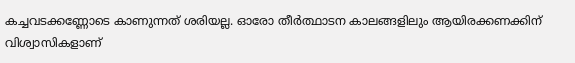കച്ചവടക്കണ്ണോടെ കാണുന്നത് ശരിയല്ല. ഓരോ തീർത്ഥാടന കാലങ്ങളിലും ആയിരക്കണക്കിന് വിശ്വാസികളാണ്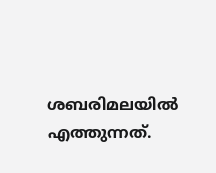ശബരിമലയിൽ എത്തുന്നത്.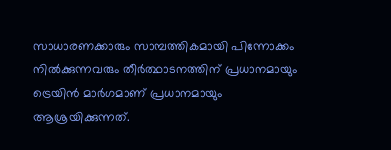സാധാരണക്കാരും സാമ്പത്തികമായി പിന്നോക്കം നിൽക്കുന്നവരും തീർത്ഥാടനത്തിന് പ്രധാനമായും ട്രെയിൻ മാർഗമാണ് പ്രധാനമായും ആശ്രയിക്കുന്നത്.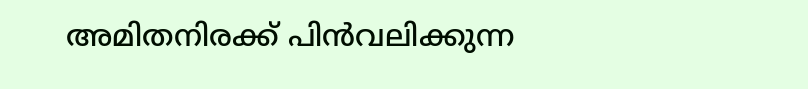അമിതനിരക്ക് പിൻവലിക്കുന്ന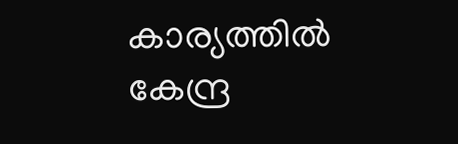കാര്യത്തിൽ കേന്ദ്ര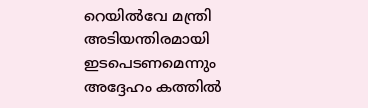റെയിൽവേ മന്ത്രി അടിയന്തിരമായി ഇടപെടണമെന്നും അദ്ദേഹം കത്തിൽ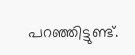പറഞ്ഞിട്ടുണ്ട്.